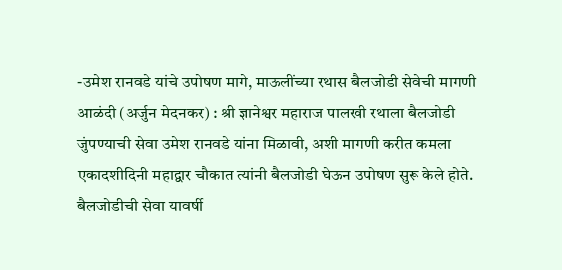-उमेश रानवडे यांचे उपोषण मागे, माऊलींच्या रथास बैलजोडी सेवेची मागणी
आळंदी (अर्जुन मेदनकर) : श्री ज्ञानेश्वर महाराज पालखी रथाला बैलजोडी जुंपण्याची सेवा उमेश रानवडे यांना मिळावी, अशी मागणी करीत कमला एकादशीदिनी महाद्वार चौकात त्यांनी बैलजोडी घेऊन उपोषण सुरू केले होते.
बैलजोडीची सेवा यावर्षी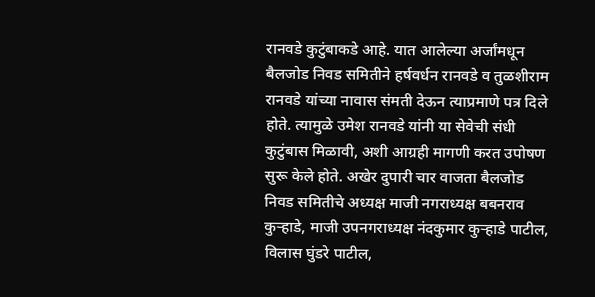रानवडे कुटुंबाकडे आहे. यात आलेल्या अर्जांमधून बैलजोड निवड समितीने हर्षवर्धन रानवडे व तुळशीराम रानवडे यांच्या नावास संमती देऊन त्याप्रमाणे पत्र दिले होते. त्यामुळे उमेश रानवडे यांनी या सेवेची संधी कुटुंबास मिळावी, अशी आग्रही मागणी करत उपोषण सुरू केले होते. अखेर दुपारी चार वाजता बैलजोड निवड समितीचे अध्यक्ष माजी नगराध्यक्ष बबनराव कुऱ्हाडे, माजी उपनगराध्यक्ष नंदकुमार कुऱ्हाडे पाटील, विलास घुंडरे पाटील,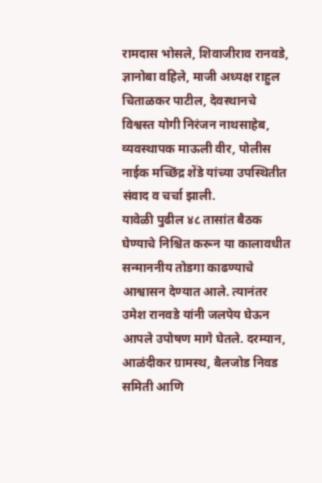रामदास भोसले, शिवाजीराव रानवडे, ज्ञानोबा वहिले, माजी अध्यक्ष राहुल चिताळकर पाटील, देवस्थानचे विश्वस्त योगी निरंजन नाथसाहेब, व्यवस्थापक माऊली वीर, पोलीस नाईक मच्छिंद्र शेंडे यांच्या उपस्थितीत संवाद व चर्चा झाली.
यावेळी पुढील ४८ तासांत बैठक घेण्याचे निश्चित करून या कालावधीत सन्माननीय तोडगा काढण्याचे आश्वासन देण्यात आले. त्यानंतर उमेश रानवडे यांनी जलपेय घेऊन आपले उपोषण मागे घेतले. दरम्यान, आळंदीकर ग्रामस्थ, बैलजोड निवड समिती आणि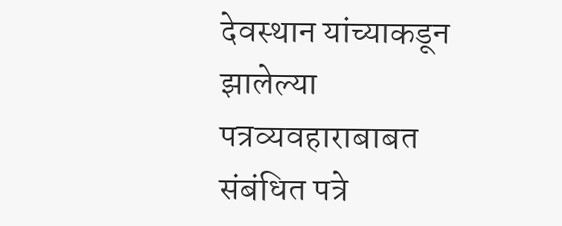देवस्थान यांच्याकडून झालेल्या पत्रव्यवहाराबाबत संबंधित पत्रे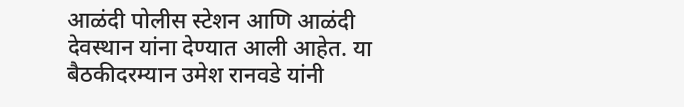आळंदी पोलीस स्टेशन आणि आळंदी देवस्थान यांना देण्यात आली आहेत. या बैठकीदरम्यान उमेश रानवडे यांनी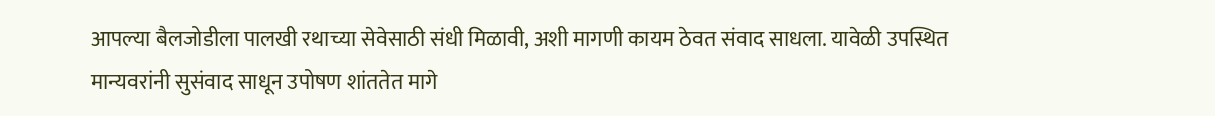आपल्या बैलजोडीला पालखी रथाच्या सेवेसाठी संधी मिळावी, अशी मागणी कायम ठेवत संवाद साधला. यावेळी उपस्थित मान्यवरांनी सुसंवाद साधून उपोषण शांततेत मागे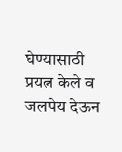घेण्यासाठी प्रयत्न केले व जलपेय देऊन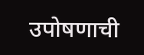उपोषणाची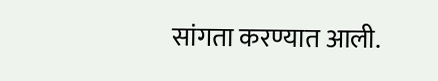सांगता करण्यात आली.